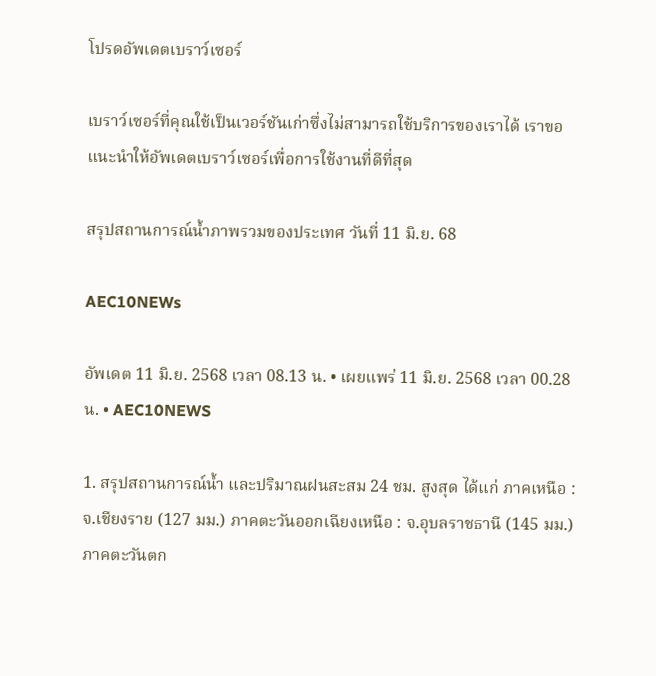โปรดอัพเดตเบราว์เซอร์

เบราว์เซอร์ที่คุณใช้เป็นเวอร์ชันเก่าซึ่งไม่สามารถใช้บริการของเราได้ เราขอแนะนำให้อัพเดตเบราว์เซอร์เพื่อการใช้งานที่ดีที่สุด

สรุปสถานการณ์น้ำภาพรวมของประเทศ วันที่ 11 มิ.ย. 68

AEC10NEWs

อัพเดต 11 มิ.ย. 2568 เวลา 08.13 น. • เผยแพร่ 11 มิ.ย. 2568 เวลา 00.28 น. • AEC10NEWS

1. สรุปสถานการณ์น้ำ และปริมาณฝนสะสม 24 ชม. สูงสุด ได้แก่ ภาคเหนือ : จ.เชียงราย (127 มม.) ภาคตะวันออกเฉียงเหนือ : จ.อุบลราชธานี (145 มม.) ภาคตะวันตก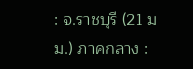: จ.ราชบุรี (21 มม.) ภาคกลาง :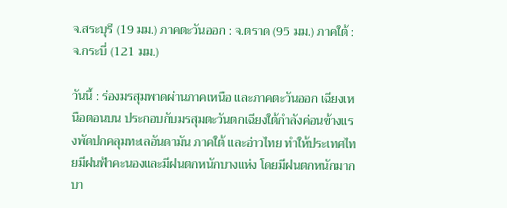จ.สระบุรี (19 มม.) ภาคตะวันออก : จ.ตราด (95 มม.) ภาคใต้ : จ.กระบี่ (121 มม.)

วันนี้ : ร่องมรสุมพาดผ่านภาคเหนือ และภาคตะวันออก เฉียงเหนือตอนบน ประกอบกับมรสุมตะวันตกเฉียงใต้กำลังค่อนข้างแรงพัดปกคลุมทะเลอันดามัน ภาคใต้ และอ่าวไทย ทำให้ประเทศไทยมีฝนฟ้าคะนองและมีฝนตกหนักบางแห่ง โดยมีฝนตกหนักมากบา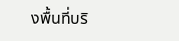งพื้นที่บริ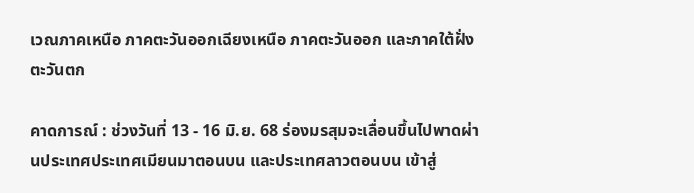เวณภาคเหนือ ภาคตะวันออกเฉียงเหนือ ภาคตะวันออก และภาคใต้ฝั่งตะวันตก

คาดการณ์ : ช่วงวันที่ 13 - 16 มิ.ย. 68 ร่องมรสุมจะเลื่อนขึ้นไปพาดผ่านประเทศประเทศเมียนมาตอนบน และประเทศลาวตอนบน เข้าสู่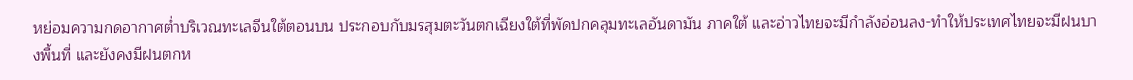หย่อมความกดอากาศต่ำบริเวณทะเลจีนใต้ตอนบน ประกอบกับมรสุมตะวันตกเฉียงใต้ที่พัดปกคลุมทะเลอันดามัน ภาคใต้ และอ่าวไทยจะมีกำลังอ่อนลง-ทำให้ประเทศไทยจะมีฝนบางพื้นที่ และยังคงมีฝนตกห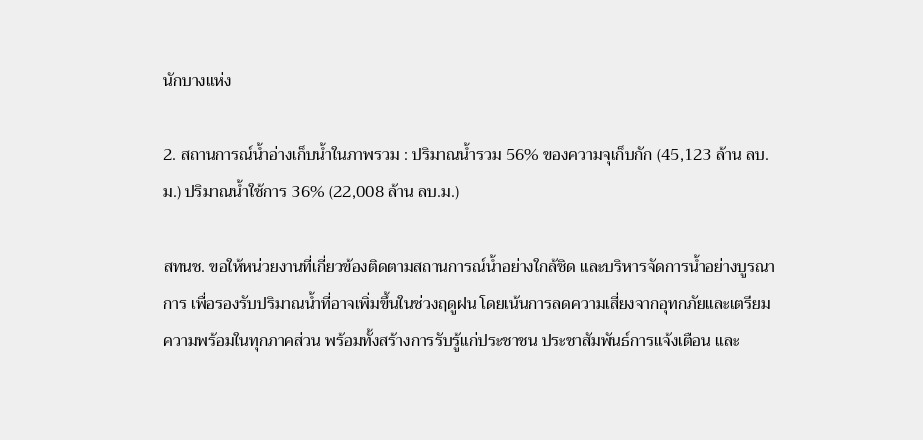นักบางแห่ง

2. สถานการณ์น้ำอ่างเก็บน้ำในภาพรวม : ปริมาณน้ำรวม 56% ของความจุเก็บกัก (45,123 ล้าน ลบ.ม.) ปริมาณน้ำใช้การ 36% (22,008 ล้าน ลบ.ม.)

สทนช. ขอให้หน่วยงานที่เกี่ยวข้องติดตามสถานการณ์น้ำอย่างใกล้ชิด และบริหารจัดการน้ำอย่างบูรณาการ เพื่อรองรับปริมาณน้ำที่อาจเพิ่มขึ้นในช่วงฤดูฝน โดยเน้นการลดความเสี่ยงจากอุทกภัยและเตรียมความพร้อมในทุกภาคส่วน พร้อมทั้งสร้างการรับรู้แก่ประชาชน ประชาสัมพันธ์การแจ้งเตือน และ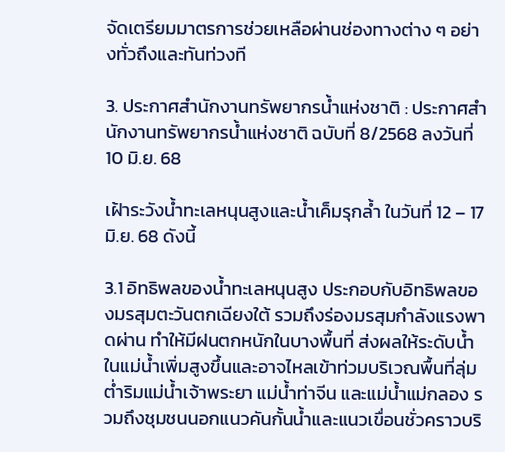จัดเตรียมมาตรการช่วยเหลือผ่านช่องทางต่าง ๆ อย่างทั่วถึงและทันท่วงที

3. ประกาศสำนักงานทรัพยากรน้ำแห่งชาติ : ประกาศสำนักงานทรัพยากรน้ำแห่งชาติ ฉบับที่ 8/2568 ลงวันที่ 10 มิ.ย. 68

เฝ้าระวังน้ำทะเลหนุนสูงและน้ำเค็มรุกล้ำ ในวันที่ 12 – 17 มิ.ย. 68 ดังนี้

3.1 อิทธิพลของน้ำทะเลหนุนสูง ประกอบกับอิทธิพลของมรสุมตะวันตกเฉียงใต้ รวมถึงร่องมรสุมกำลังแรงพาดผ่าน ทำให้มีฝนตกหนักในบางพื้นที่ ส่งผลให้ระดับน้ำในแม่น้ำเพิ่มสูงขึ้นและอาจไหลเข้าท่วมบริเวณพื้นที่ลุ่มต่ำริมแม่น้ำเจ้าพระยา แม่น้ำท่าจีน และแม่น้ำแม่กลอง รวมถึงชุมชนนอกแนวคันกั้นน้ำและแนวเขื่อนชั่วคราวบริ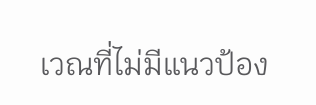เวณที่ไม่มีแนวป้อง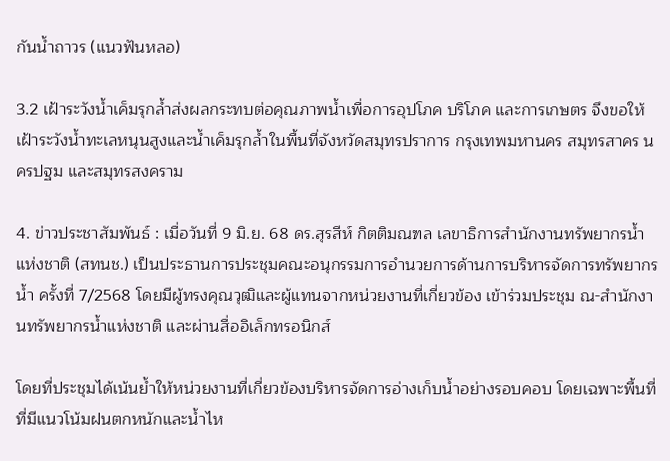กันน้ำถาวร (แนวฟันหลอ)

3.2 เฝ้าระวังน้ำเค็มรุกล้ำส่งผลกระทบต่อคุณภาพน้ำเพื่อการอุปโภค บริโภค และการเกษตร จึงขอให้เฝ้าระวังน้ำทะเลหนุนสูงและน้ำเค็มรุกล้ำในพื้นที่จังหวัดสมุทรปราการ กรุงเทพมหานคร สมุทรสาคร นครปฐม และสมุทรสงคราม

4. ข่าวประชาสัมพันธ์ : เมื่อวันที่ 9 มิ.ย. 68 ดร.สุรสีห์ กิตติมณฑล เลขาธิการสำนักงานทรัพยากรน้ำแห่งชาติ (สทนช.) เป็นประธานการประชุมคณะอนุกรรมการอำนวยการด้านการบริหารจัดการทรัพยากรน้ำ ครั้งที่ 7/2568 โดยมีผู้ทรงคุณวุฒิและผู้แทนจากหน่วยงานที่เกี่ยวข้อง เข้าร่วมประชุม ณ-สำนักงานทรัพยากรน้ำแห่งชาติ และผ่านสื่ออิเล็กทรอนิกส์

โดยที่ประชุมได้เน้นย้ำให้หน่วยงานที่เกี่ยวข้องบริหารจัดการอ่างเก็บน้ำอย่างรอบคอบ โดยเฉพาะพื้นที่ที่มีแนวโน้มฝนตกหนักและน้ำไห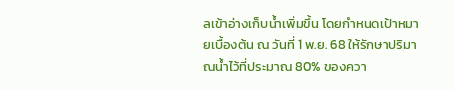ลเข้าอ่างเก็บน้ำเพิ่มขึ้น โดยกำหนดเป้าหมายเบื้องต้น ณ วันที่ 1 พ.ย. 68 ให้รักษาปริมาณน้ำไว้ที่ประมาณ 80% ของควา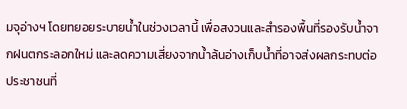มจุอ่างฯ โดยทยอยระบายน้ำในช่วงเวลานี้ เพื่อสงวนและสำรองพื้นที่รองรับน้ำจากฝนตกระลอกใหม่ และลดความเสี่ยงจากน้ำล้นอ่างเก็บน้ำที่อาจส่งผลกระทบต่อประชาชนที่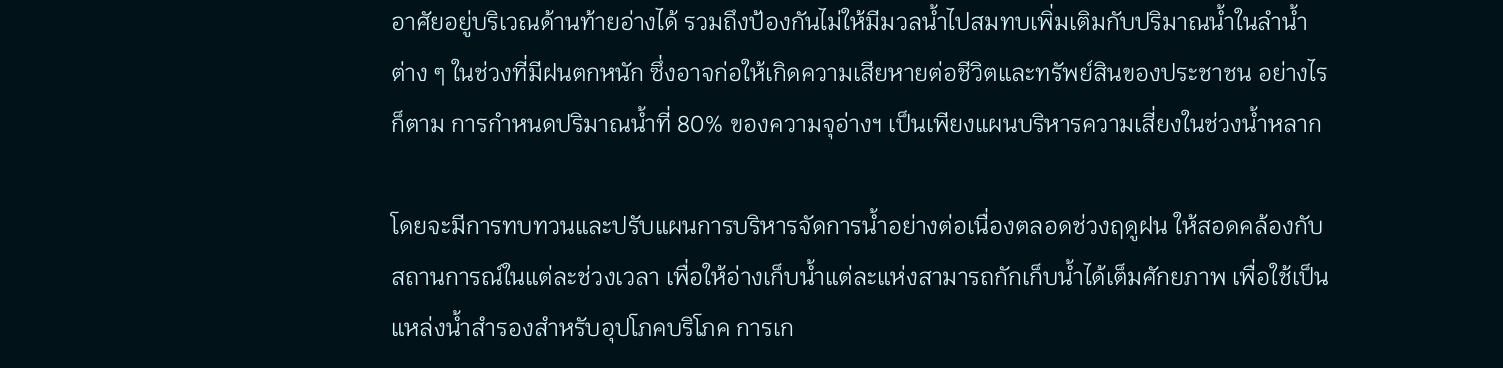อาศัยอยู่บริเวณด้านท้ายอ่างได้ รวมถึงป้องกันไม่ให้มีมวลน้ำไปสมทบเพิ่มเติมกับปริมาณน้ำในลำน้ำต่าง ๆ ในช่วงที่มีฝนตกหนัก ซึ่งอาจก่อให้เกิดความเสียหายต่อชีวิตและทรัพย์สินของประชาชน อย่างไรก็ตาม การกำหนดปริมาณน้ำที่ 80% ของความจุอ่างฯ เป็นเพียงแผนบริหารความเสี่ยงในช่วงน้ำหลาก

โดยจะมีการทบทวนและปรับแผนการบริหารจัดการน้ำอย่างต่อเนื่องตลอดช่วงฤดูฝน ให้สอดคล้องกับสถานการณ์ในแต่ละช่วงเวลา เพื่อให้อ่างเก็บน้ำแต่ละแห่งสามารถกักเก็บน้ำได้เต็มศักยภาพ เพื่อใช้เป็นแหล่งน้ำสำรองสำหรับอุปโภคบริโภค การเก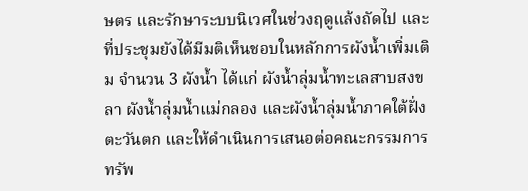ษตร และรักษาระบบนิเวศในช่วงฤดูแล้งถัดไป และที่ประชุมยังได้มีมติเห็นชอบในหลักการผังน้ำเพิ่มเติม จำนวน 3 ผังน้ำ ได้แก่ ผังน้ำลุ่มน้ำทะเลสาบสงขลา ผังน้ำลุ่มน้ำแม่กลอง และผังน้ำลุ่มน้ำภาคใต้ฝั่งตะวันตก และให้ดำเนินการเสนอต่อคณะกรรมการทรัพ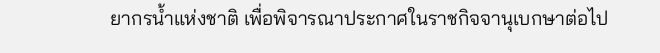ยากรน้ำแห่งชาติ เพื่อพิจารณาประกาศในราชกิจจานุเบกษาต่อไป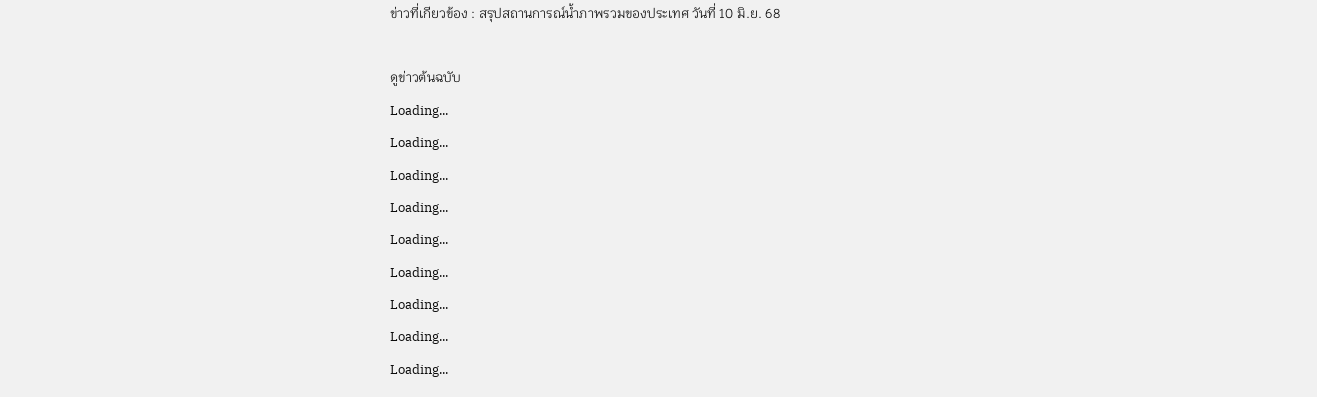ข่าวที่เกียวข้อง : สรุปสถานการณ์น้ำภาพรวมของประเทศ วันที่ 10 มิ.ย. 68

ดูข่าวต้นฉบับ
Loading...
Loading...
Loading...
Loading...
Loading...
Loading...
Loading...
Loading...
Loading...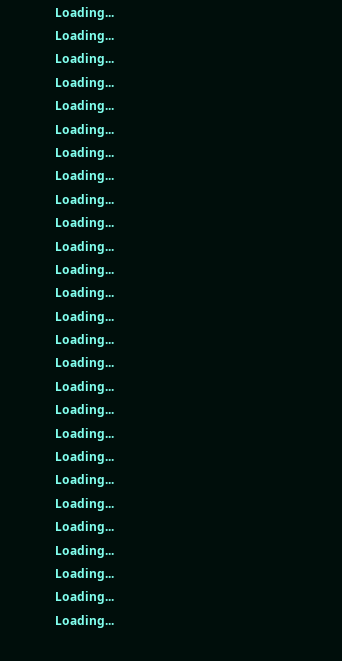Loading...
Loading...
Loading...
Loading...
Loading...
Loading...
Loading...
Loading...
Loading...
Loading...
Loading...
Loading...
Loading...
Loading...
Loading...
Loading...
Loading...
Loading...
Loading...
Loading...
Loading...
Loading...
Loading...
Loading...
Loading...
Loading...
Loading...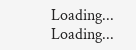Loading...
Loading...